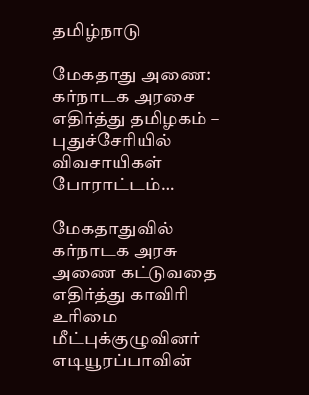தமிழ்நாடு

மேகதாது அணை: கர்நாடக அரசை எதிர்த்து தமிழகம் – புதுச்சேரியில் விவசாயிகள் போராட்டம்…

மேகதாதுவில் கர்நாடக அரசு அணை கட்டுவதை எதிர்த்து காவிரி உரிமை மீட்புக்குழுவினர் எடியூரப்பாவின்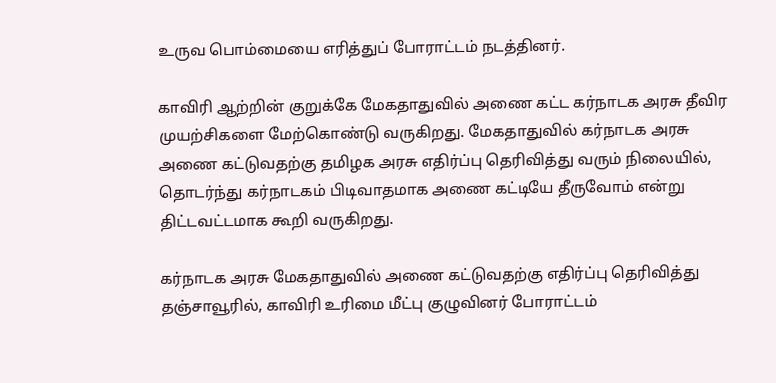உருவ பொம்மையை எரித்துப் போராட்டம் நடத்தினர்.

காவிரி ஆற்றின் குறுக்கே மேகதாதுவில் அணை கட்ட கர்நாடக அரசு தீவிர முயற்சிகளை மேற்கொண்டு வருகிறது. மேகதாதுவில் கர்நாடக அரசு அணை கட்டுவதற்கு தமிழக அரசு எதிர்ப்பு தெரிவித்து வரும் நிலையில், தொடர்ந்து கர்நாடகம் பிடிவாதமாக அணை கட்டியே தீருவோம் என்று திட்டவட்டமாக கூறி வருகிறது.

கர்நாடக அரசு மேகதாதுவில் அணை கட்டுவதற்கு எதிர்ப்பு தெரிவித்து தஞ்சாவூரில், காவிரி உரிமை மீட்பு குழுவினர் போராட்டம்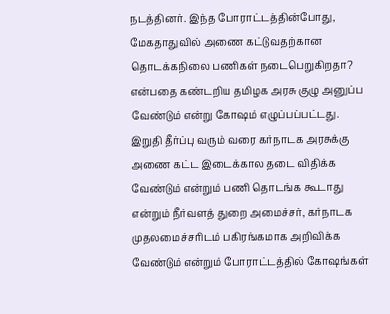நடத்தினர். இந்த போராட்டத்தின்போது, மேகதாதுவில் அணை கட்டுவதற்கான தொடக்கநிலை பணிகள் நடைபெறுகிறதா? என்பதை கண்டறிய தமிழக அரசு குழு அனுப்ப வேண்டும் என்று கோஷம் எழுப்பப்பட்டது. இறுதி தீர்ப்பு வரும் வரை கர்நாடக அரசுக்கு அணை கட்ட இடைக்கால தடை விதிக்க வேண்டும் என்றும் பணி தொடங்க கூடாது என்றும் நீர்வளத் துறை அமைச்சர், கர்நாடக முதலமைச்சரிடம் பகிரங்கமாக அறிவிக்க வேண்டும் என்றும் போராட்டத்தில் கோஷங்கள்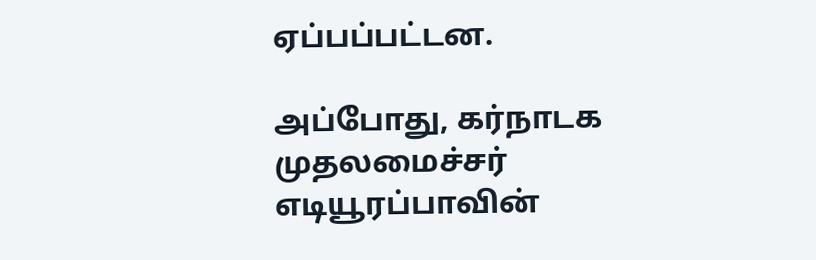ஏப்பப்பட்டன.

அப்போது, கர்நாடக முதலமைச்சர் எடியூரப்பாவின்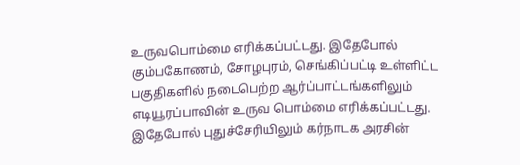உருவபொம்மை எரிக்கப்பட்டது. இதேபோல் கும்பகோணம், சோழபுரம், செங்கிப்பட்டி உள்ளிட்ட பகுதிகளில் நடைபெற்ற ஆர்ப்பாட்டங்களிலும் எடியூரப்பாவின் உருவ பொம்மை எரிக்கப்பட்டது. இதேபோல் புதுச்சேரியிலும் கர்நாடக அரசின்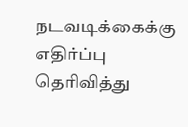நடவடிக்கைக்கு எதிர்ப்பு தெரிவித்து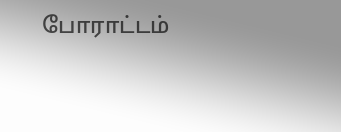போராட்டம்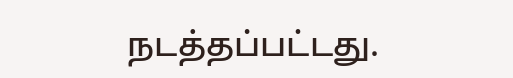நடத்தப்பட்டது.